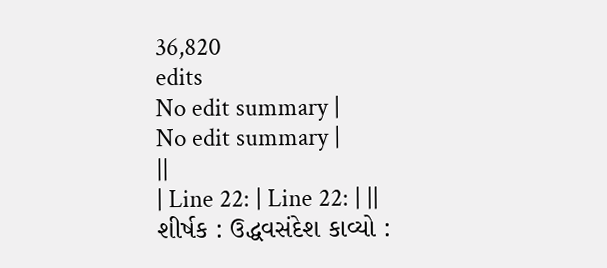36,820
edits
No edit summary |
No edit summary |
||
| Line 22: | Line 22: | ||
શીર્ષક : ઉદ્ધવસંદેશ કાવ્યો :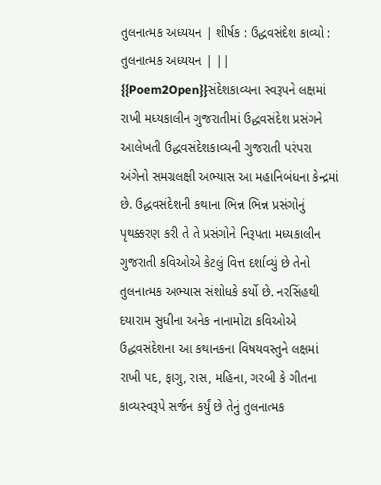તુલનાત્મક અધ્યયન | શીર્ષક : ઉદ્ધવસંદેશ કાવ્યો : તુલનાત્મક અધ્યયન | ||
{{Poem2Open}}સંદેશકાવ્યના સ્વરૂપને લક્ષમાં રાખી મધ્યકાલીન ગુજરાતીમાં ઉદ્ધવસંદેશ પ્રસંગને આલેખતી ઉદ્ધવસંદેશકાવ્યની ગુજરાતી પરંપરા અંગેનો સમગ્રલક્ષી અભ્યાસ આ મહાનિબંધના કેન્દ્રમાં છે. ઉદ્ધવસંદેશની કથાના ભિન્ન ભિન્ન પ્રસંગોનું પૃથક્કરણ કરી તે તે પ્રસંગોને નિરૂપતા મધ્યકાલીન ગુજરાતી કવિઓએ કેટલું વિત્ત દર્શાવ્યું છે તેનો તુલનાત્મક અભ્યાસ સંશોધકે કર્યો છે. નરસિંહથી દયારામ સુધીના અનેક નાનામોટા કવિઓએ ઉદ્ધવસંદેશના આ કથાનકના વિષયવસ્તુને લક્ષમાં રાખી પદ, ફાગુ, રાસ, મહિના, ગરબી કે ગીતના કાવ્યસ્વરૂપે સર્જન કર્યું છે તેનું તુલનાત્મક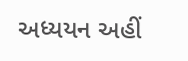અધ્યયન અહીં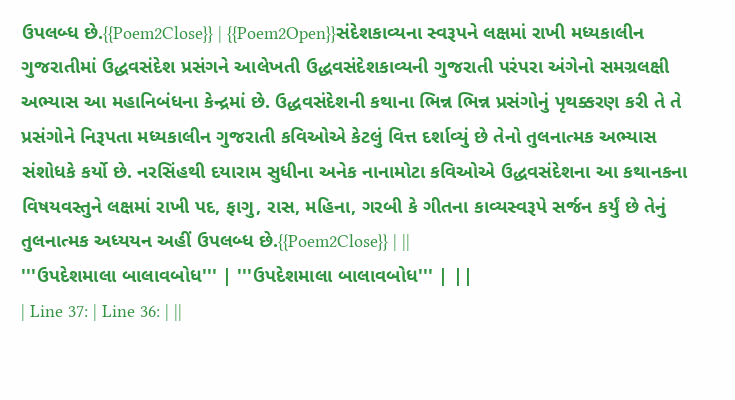ઉપલબ્ધ છે.{{Poem2Close}} | {{Poem2Open}}સંદેશકાવ્યના સ્વરૂપને લક્ષમાં રાખી મધ્યકાલીન ગુજરાતીમાં ઉદ્ધવસંદેશ પ્રસંગને આલેખતી ઉદ્ધવસંદેશકાવ્યની ગુજરાતી પરંપરા અંગેનો સમગ્રલક્ષી અભ્યાસ આ મહાનિબંધના કેન્દ્રમાં છે. ઉદ્ધવસંદેશની કથાના ભિન્ન ભિન્ન પ્રસંગોનું પૃથક્કરણ કરી તે તે પ્રસંગોને નિરૂપતા મધ્યકાલીન ગુજરાતી કવિઓએ કેટલું વિત્ત દર્શાવ્યું છે તેનો તુલનાત્મક અભ્યાસ સંશોધકે કર્યો છે. નરસિંહથી દયારામ સુધીના અનેક નાનામોટા કવિઓએ ઉદ્ધવસંદેશના આ કથાનકના વિષયવસ્તુને લક્ષમાં રાખી પદ, ફાગુ, રાસ, મહિના, ગરબી કે ગીતના કાવ્યસ્વરૂપે સર્જન કર્યું છે તેનું તુલનાત્મક અધ્યયન અહીં ઉપલબ્ધ છે.{{Poem2Close}} | ||
'''ઉપદેશમાલા બાલાવબોધ''' | '''ઉપદેશમાલા બાલાવબોધ''' | ||
| Line 37: | Line 36: | ||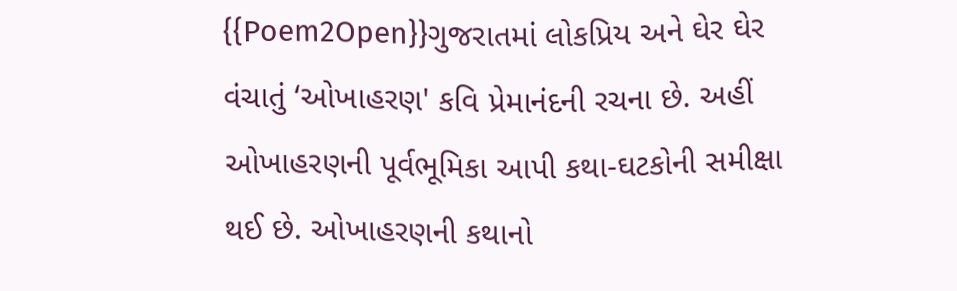{{Poem2Open}}ગુજરાતમાં લોકપ્રિય અને ઘેર ઘેર વંચાતું ‘ઓખાહરણ' કવિ પ્રેમાનંદની રચના છે. અહીં ઓખાહરણની પૂર્વભૂમિકા આપી કથા-ઘટકોની સમીક્ષા થઈ છે. ઓખાહરણની કથાનો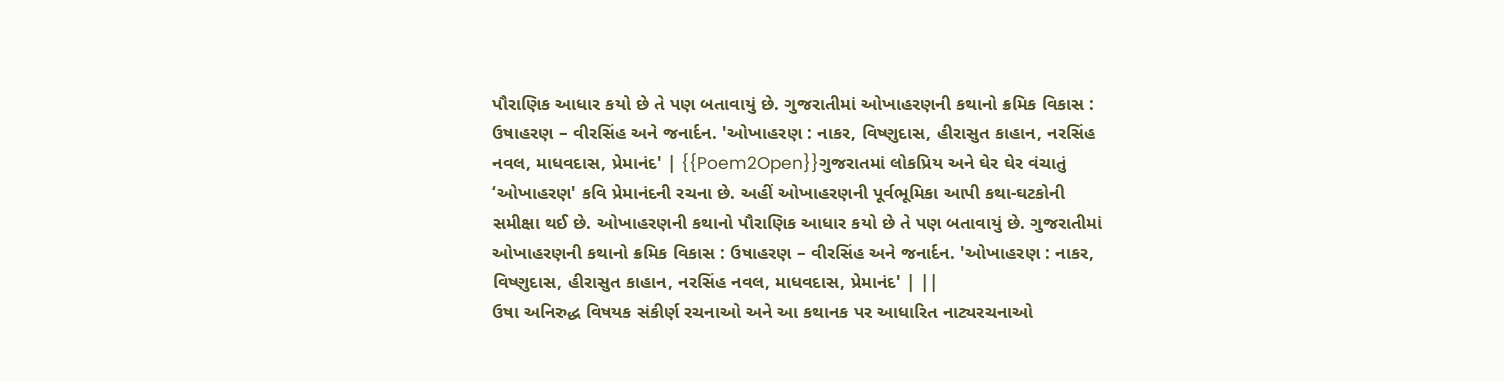પૌરાણિક આધાર કયો છે તે પણ બતાવાયું છે. ગુજરાતીમાં ઓખાહરણની કથાનો ક્રમિક વિકાસ : ઉષાહરણ – વીરસિંહ અને જનાર્દન. 'ઓખાહરણ : નાકર, વિષ્ણુદાસ, હીરાસુત કાહાન, નરસિંહ નવલ, માધવદાસ, પ્રેમાનંદ' | {{Poem2Open}}ગુજરાતમાં લોકપ્રિય અને ઘેર ઘેર વંચાતું ‘ઓખાહરણ' કવિ પ્રેમાનંદની રચના છે. અહીં ઓખાહરણની પૂર્વભૂમિકા આપી કથા-ઘટકોની સમીક્ષા થઈ છે. ઓખાહરણની કથાનો પૌરાણિક આધાર કયો છે તે પણ બતાવાયું છે. ગુજરાતીમાં ઓખાહરણની કથાનો ક્રમિક વિકાસ : ઉષાહરણ – વીરસિંહ અને જનાર્દન. 'ઓખાહરણ : નાકર, વિષ્ણુદાસ, હીરાસુત કાહાન, નરસિંહ નવલ, માધવદાસ, પ્રેમાનંદ' | ||
ઉષા અનિરુદ્ધ વિષયક સંકીર્ણ રચનાઓ અને આ કથાનક પર આધારિત નાટ્યરચનાઓ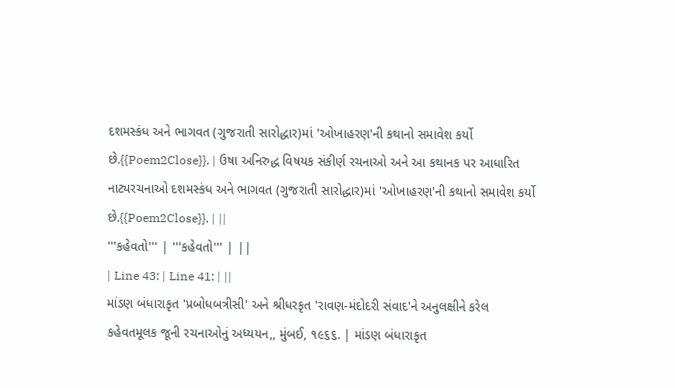દશમસ્કંધ અને ભાગવત (ગુજરાતી સારોદ્ધાર)માં 'ઓખાહરણ'ની કથાનો સમાવેશ કર્યો છે.{{Poem2Close}}. | ઉષા અનિરુદ્ધ વિષયક સંકીર્ણ રચનાઓ અને આ કથાનક પર આધારિત નાટ્યરચનાઓ દશમસ્કંધ અને ભાગવત (ગુજરાતી સારોદ્ધાર)માં 'ઓખાહરણ'ની કથાનો સમાવેશ કર્યો છે.{{Poem2Close}}. | ||
'''કહેવતો''' | '''કહેવતો''' | ||
| Line 43: | Line 41: | ||
માંડણ બંધારાકૃત 'પ્રબોધબત્રીસી' અને શ્રીધરકૃત 'રાવણ-મંદોદરી સંવાદ'ને અનુલક્ષીને કરેલ કહેવતમૂલક જૂની રચનાઓનું અધ્યયન,, મુંબઈ, ૧૯૬૬. | માંડણ બંધારાકૃત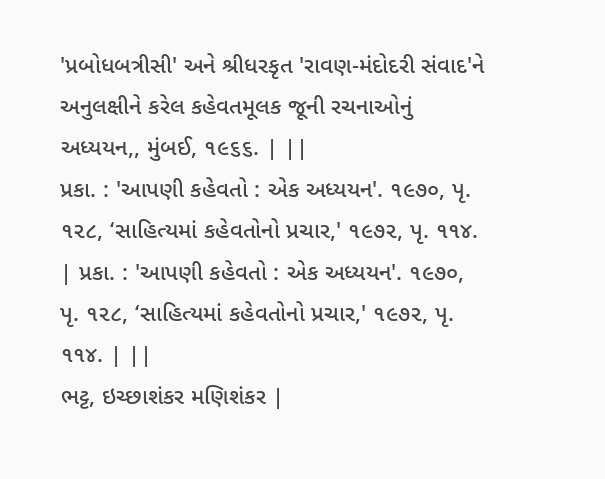'પ્રબોધબત્રીસી' અને શ્રીધરકૃત 'રાવણ-મંદોદરી સંવાદ'ને અનુલક્ષીને કરેલ કહેવતમૂલક જૂની રચનાઓનું અધ્યયન,, મુંબઈ, ૧૯૬૬. | ||
પ્રકા. : 'આપણી કહેવતો : એક અધ્યયન'. ૧૯૭૦, પૃ. ૧૨૮, ‘સાહિત્યમાં કહેવતોનો પ્રચાર,' ૧૯૭૨, પૃ. ૧૧૪. | પ્રકા. : 'આપણી કહેવતો : એક અધ્યયન'. ૧૯૭૦, પૃ. ૧૨૮, ‘સાહિત્યમાં કહેવતોનો પ્રચાર,' ૧૯૭૨, પૃ. ૧૧૪. | ||
ભટ્ટ, ઇચ્છાશંકર મણિશંકર |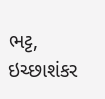ભટ્ટ, ઇચ્છાશંકર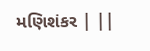મણિશંકર | ||